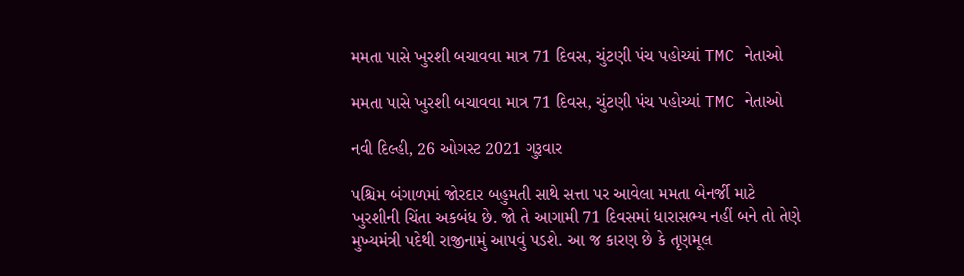મમતા પાસે ખુરશી બચાવવા માત્ર 71 દિવસ, ચુંટણી પંચ પહોચ્યાં TMC નેતાઓ

મમતા પાસે ખુરશી બચાવવા માત્ર 71 દિવસ, ચુંટણી પંચ પહોચ્યાં TMC નેતાઓ

નવી દિલ્હી, 26 ઓગસ્ટ 2021 ગુરૂવાર

પશ્ચિમ બંગાળમાં જોરદાર બહુમતી સાથે સત્તા પર આવેલા મમતા બેનર્જી માટે ખુરશીની ચિંતા અકબંધ છે. જો તે આગામી 71 દિવસમાં ધારાસભ્ય નહીં બને તો તેણે મુખ્યમંત્રી પદેથી રાજીનામું આપવું પડશે. આ જ કારણ છે કે તૃણમૂલ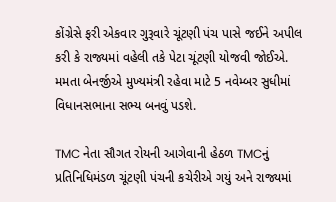કોંગ્રેસે ફરી એકવાર ગુરૂવારે ચૂંટણી પંચ પાસે જઈને અપીલ કરી કે રાજ્યમાં વહેલી તકે પેટા ચૂંટણી યોજવી જોઈએ. મમતા બેનર્જીએ મુખ્યમંત્રી રહેવા માટે 5 નવેમ્બર સુધીમાં વિધાનસભાના સભ્ય બનવું પડશે.

TMC નેતા સૌગત રોયની આગેવાની હેઠળ TMCનું પ્રતિનિધિમંડળ ચૂંટણી પંચની કચેરીએ ગયું અને રાજ્યમાં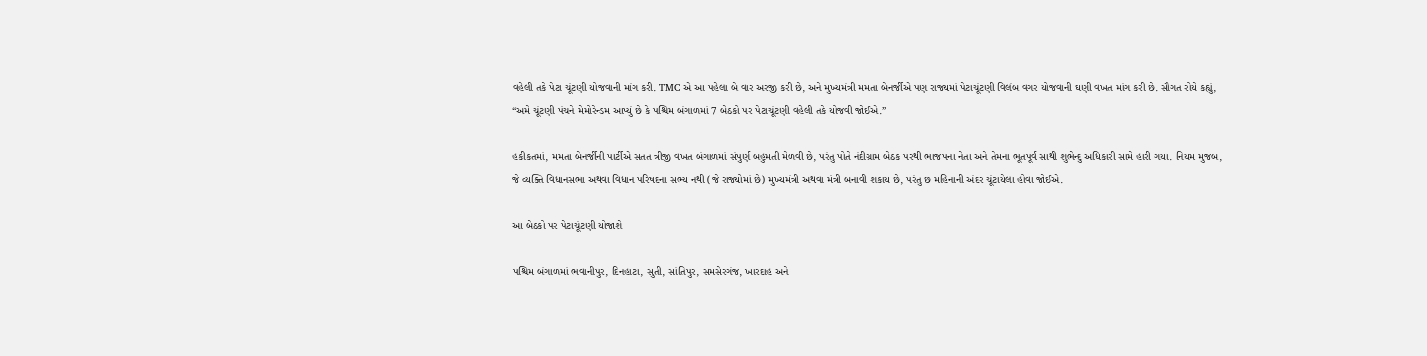વહેલી તકે પેટા ચૂંટણી યોજવાની માંગ કરી. TMC એ આ પહેલા બે વાર અરજી કરી છે, અને મુખ્યમંત્રી મમતા બેનર્જીએ પણ રાજ્યમાં પેટાચૂંટણી વિલંબ વગર યોજવાની ઘણી વખત માંગ કરી છે. સૌગત રોયે કહ્યું, “અમે ચૂંટણી પંચને મેમોરેન્ડમ આપ્યું છે કે પશ્ચિમ બંગાળમાં 7 બેઠકો પર પેટાચૂંટણી વહેલી તકે યોજવી જોઈએ.”

હકીકતમાં, મમતા બેનર્જીની પાર્ટીએ સતત ત્રીજી વખત બંગાળમાં સંપુર્ણ બહુમતી મેળવી છે, પરંતુ પોતે નંદીગ્રામ બેઠક પરથી ભાજપના નેતા અને તેમના ભૂતપૂર્વ સાથી શુભેન્દુ અધિકારી સામે હારી ગયા. નિયમ મુજબ, જે વ્યક્તિ વિધાનસભા અથવા વિધાન પરિષદના સભ્ય નથી (જે રાજ્યોમાં છે) મુખ્યમંત્રી અથવા મંત્રી બનાવી શકાય છે, પરંતુ છ મહિનાની અંદર ચૂંટાયેલા હોવા જોઈએ.

આ બેઠકો પર પેટાચૂંટણી યોજાશે

પશ્ચિમ બંગાળમાં ભવાનીપુર, દિનહાટા, સુતી, સાંતિપુર, સમસેરગંજ, ખારદાહ અને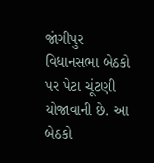જાંગીપુર વિધાનસભા બેઠકો પર પેટા ચૂંટણી યોજાવાની છે. આ બેઠકો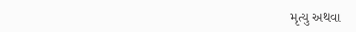મૃત્યુ અથવા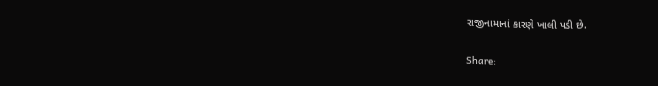રાજીનામાનાં કારણે ખાલી પડી છે.

Share: